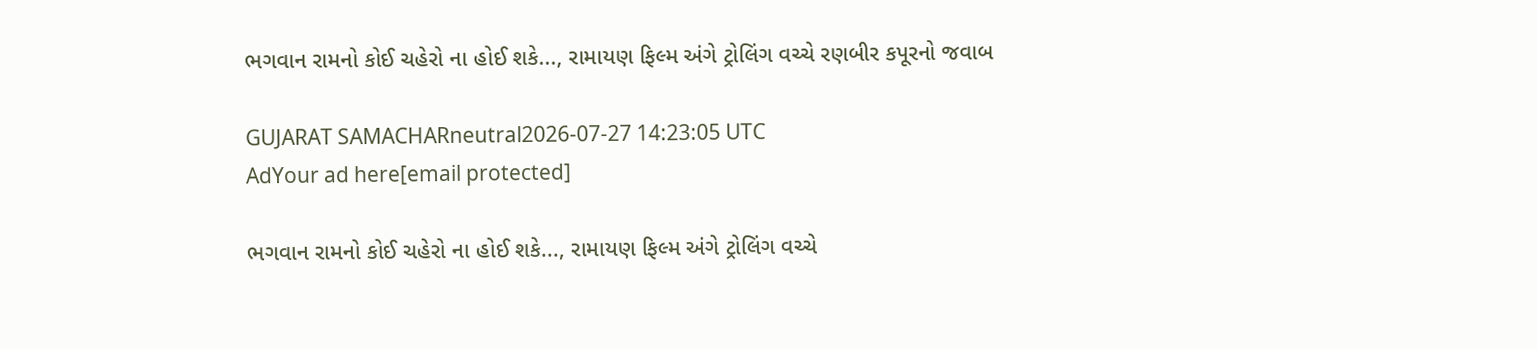ભગવાન રામનો કોઈ ચહેરો ના હોઈ શકે..., રામાયણ ફિલ્મ અંગે ટ્રોલિંગ વચ્ચે રણબીર કપૂરનો જવાબ

GUJARAT SAMACHARneutral2026-07-27 14:23:05 UTC
AdYour ad here[email protected]

ભગવાન રામનો કોઈ ચહેરો ના હોઈ શકે..., રામાયણ ફિલ્મ અંગે ટ્રોલિંગ વચ્ચે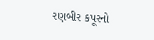રણબીર કપૂરનો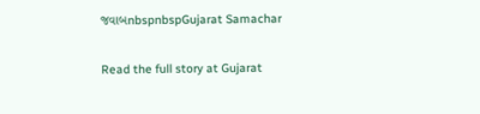જવાબnbspnbspGujarat Samachar

Read the full story at Gujarat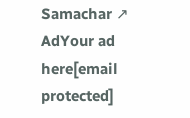Samachar ↗
AdYour ad here[email protected]